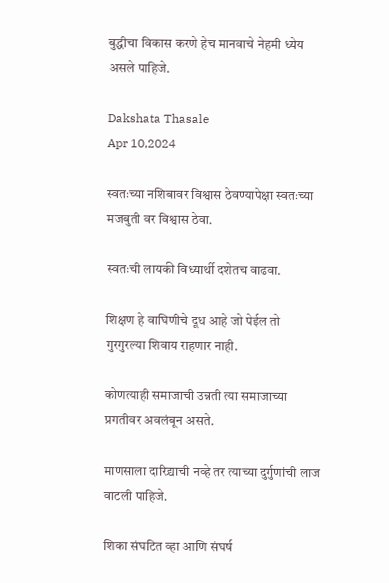बुद्धीचा विकास करणे हेच मानवाचे नेहमी ध्येय असले पाहिजे.

Dakshata Thasale
Apr 10,2024

स्वतःच्या नशिबावर विश्वास ठेवण्यापेक्षा स्वतःच्या मजबुती वर विश्वास ठेवा.

स्वतःची लायकी विध्यार्थी दशेतच वाढवा.

शिक्षण हे वाघिणीचे दूध आहे जो पेईल तो गुरगुरल्या शिवाय राहणार नाही.

कोणत्याही समाजाची उन्नती त्या समाजाच्या प्रगतीवर अवलंबून असते.

माणसाला दारिद्र्याची नव्हे तर त्याच्या दुर्गुणांची लाज वाटली पाहिजे.

शिका संघटित व्हा आणि संघर्ष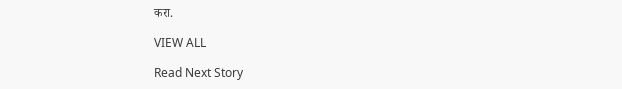करा.

VIEW ALL

Read Next Story